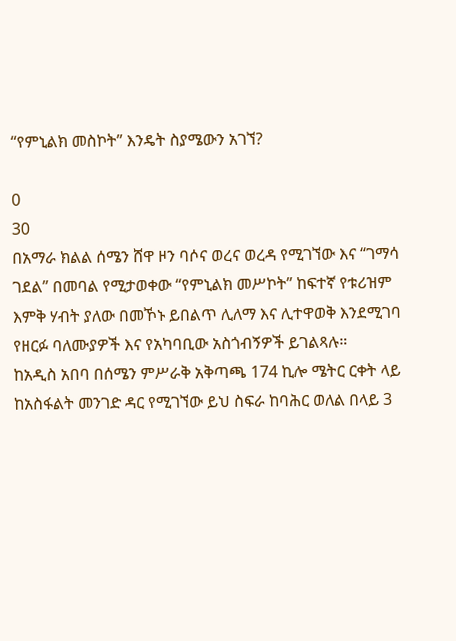“የምኒልክ መስኮት” እንዴት ስያሜውን አገኘ?

0
30
በአማራ ክልል ሰሜን ሸዋ ዞን ባሶና ወረና ወረዳ የሚገኘው እና “ገማሳ ገደል” በመባል የሚታወቀው “የምኒልክ መሥኮት” ከፍተኛ የቱሪዝም እምቅ ሃብት ያለው በመኾኑ ይበልጥ ሊለማ እና ሊተዋወቅ እንደሚገባ የዘርፉ ባለሙያዎች እና የአካባቢው አስጎብኝዎች ይገልጻሉ።
ከአዲስ አበባ በሰሜን ምሥራቅ አቅጣጫ 174 ኪሎ ሜትር ርቀት ላይ ከአስፋልት መንገድ ዳር የሚገኘው ይህ ስፍራ ከባሕር ወለል በላይ 3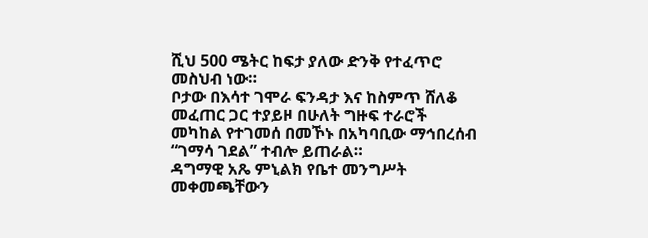ሺህ 500 ሜትር ከፍታ ያለው ድንቅ የተፈጥሮ መስህብ ነው።
ቦታው በእሳተ ገሞራ ፍንዳታ እና ከስምጥ ሸለቆ መፈጠር ጋር ተያይዞ በሁለት ግዙፍ ተራሮች መካከል የተገመሰ በመኾኑ በአካባቢው ማኅበረሰብ “ገማሳ ገደል” ተብሎ ይጠራል።
ዳግማዊ አጼ ምኒልክ የቤተ መንግሥት መቀመጫቸውን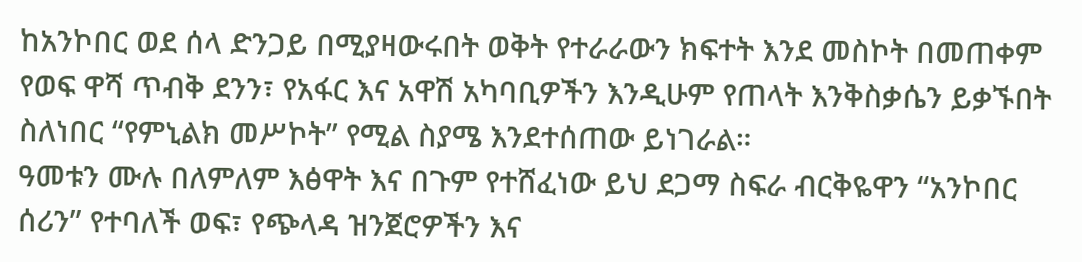ከአንኮበር ወደ ሰላ ድንጋይ በሚያዛውሩበት ወቅት የተራራውን ክፍተት እንደ መስኮት በመጠቀም የወፍ ዋሻ ጥብቅ ደንን፣ የአፋር እና አዋሽ አካባቢዎችን እንዲሁም የጠላት እንቅስቃሴን ይቃኙበት ስለነበር “የምኒልክ መሥኮት” የሚል ስያሜ እንደተሰጠው ይነገራል።
ዓመቱን ሙሉ በለምለም እፅዋት እና በጉም የተሸፈነው ይህ ደጋማ ስፍራ ብርቅዬዋን “አንኮበር ሰሪን” የተባለች ወፍ፣ የጭላዳ ዝንጀሮዎችን እና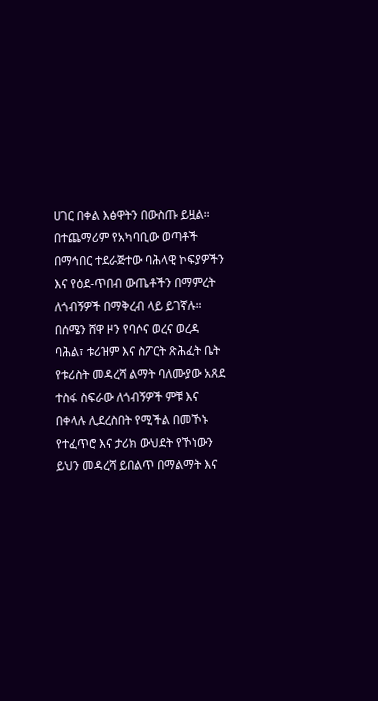ሀገር በቀል እፅዋትን በውስጡ ይዟል።
በተጨማሪም የአካባቢው ወጣቶች በማኅበር ተደራጅተው ባሕላዊ ኮፍያዎችን እና የዕደ-ጥበብ ውጤቶችን በማምረት ለጎብኝዎች በማቅረብ ላይ ይገኛሉ።
በሰሜን ሸዋ ዞን የባሶና ወረና ወረዳ ባሕል፣ ቱሪዝም እና ስፖርት ጽሕፈት ቤት የቱሪስት መዳረሻ ልማት ባለሙያው አጸደ ተስፋ ስፍራው ለጎብኝዎች ምቹ እና በቀላሉ ሊደረስበት የሚችል በመኾኑ የተፈጥሮ እና ታሪክ ውህደት የኾነውን ይህን መዳረሻ ይበልጥ በማልማት እና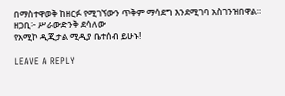በማስተዋወቅ ከዘርፉ የሚገኘውን ጥቅም ማሳደግ እንደሚገባ አስገንዝበዋል።
ዘጋቢ፦ ሥራውድንቅ ደሳለው
የአሚኮ ዲጂታል ሚዲያ ቤተሰብ ይሁኑ!

LEAVE A REPLY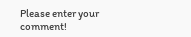Please enter your comment!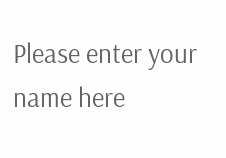Please enter your name here